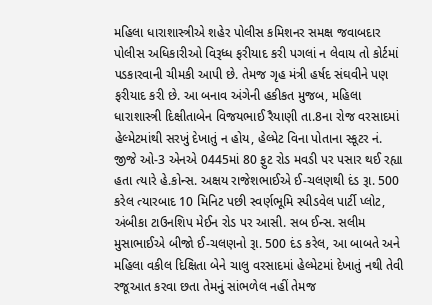મહિલા ધારાશાસ્ત્રીએ શહેર પોલીસ કમિશનર સમક્ષ જવાબદાર પોલીસ અધિકારીઓ વિરૂધ્ધ ફરીયાદ કરી પગલાં ન લેવાય તો કોર્ટમાં પડકારવાની ચીમકી આપી છે. તેમજ ગૃહ મંત્રી હર્ષદ સંઘવીને પણ ફરીયાદ કરી છે. આ બનાવ અંગેની હકીકત મુજબ, મહિલા ધારાશાસ્ત્રી દિક્ષીતાબેન વિજયભાઈ રૈયાણી તા.8ના રોજ વરસાદમાં હેલ્મેટમાંથી સરખું દેખાતું ન હોય, હેલ્મેટ વિના પોતાના સ્કૂટર નં. જીજે ઓ-3 એનએ 0445માં 80 ફુટ રોડ મવડી પર પસાર થઈ રહ્યા હતા ત્યારે હે.કોન્સ. અક્ષય રાજેશભાઈએ ઈ-ચલણથી દંડ રૂા. 500 કરેલ ત્યારબાદ 10 મિનિટ પછી સ્વર્ણભૂમિ સ્પીડવેલ પાર્ટી પ્લોટ, અંબીકા ટાઉનશિપ મેઈન રોડ પર આસી. સબ ઈન્સ. સલીમ મુસાભાઈએ બીજો ઈ-ચલણનો રૂા. 500 દંડ કરેલ, આ બાબતે અને મહિલા વકીલ દિક્ષિતા બેને ચાલુ વરસાદમાં હેલ્મેટમાં દેખાતું નથી તેવી રજૂઆત કરવા છતા તેમનું સાંભળેલ નહીં તેમજ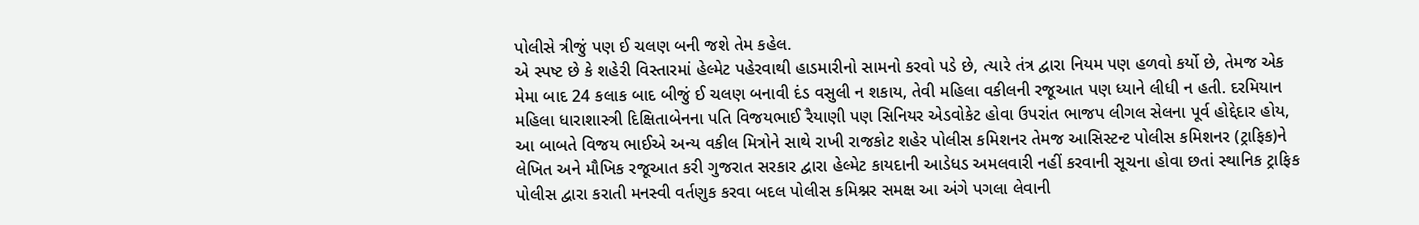પોલીસે ત્રીજું પણ ઈ ચલણ બની જશે તેમ કહેલ.
એ સ્પષ્ટ છે કે શહેરી વિસ્તારમાં હેલ્મેટ પહેરવાથી હાડમારીનો સામનો કરવો પડે છે, ત્યારે તંત્ર દ્વારા નિયમ પણ હળવો કર્યો છે, તેમજ એક મેમા બાદ 24 કલાક બાદ બીજું ઈ ચલણ બનાવી દંડ વસુલી ન શકાય, તેવી મહિલા વકીલની રજૂઆત પણ ધ્યાને લીધી ન હતી. દરમિયાન મહિલા ધારાશાસ્ત્રી દિક્ષિતાબેનના પતિ વિજયભાઈ રૈયાણી પણ સિનિયર એડવોકેટ હોવા ઉપરાંત ભાજપ લીગલ સેલના પૂર્વ હોદ્દેદાર હોય, આ બાબતે વિજય ભાઈએ અન્ય વકીલ મિત્રોને સાથે રાખી રાજકોટ શહેર પોલીસ કમિશનર તેમજ આસિસ્ટન્ટ પોલીસ કમિશનર (ટ્રાફિક)ને લેખિત અને મૌખિક રજૂઆત કરી ગુજરાત સરકાર દ્વારા હેલ્મેટ કાયદાની આડેધડ અમલવારી નહીં કરવાની સૂચના હોવા છતાં સ્થાનિક ટ્રાફિક પોલીસ દ્વારા કરાતી મનસ્વી વર્તણુક કરવા બદલ પોલીસ કમિશ્નર સમક્ષ આ અંગે પગલા લેવાની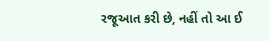રજૂઆત કરી છે, નહીં તો આ ઈ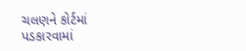ચલણને કોર્ટમાં પડકારવામાં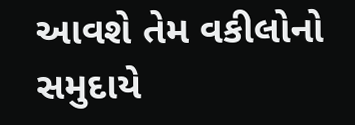આવશે તેમ વકીલોનો સમુદાયે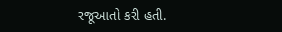રજૂઆતો કરી હતી.